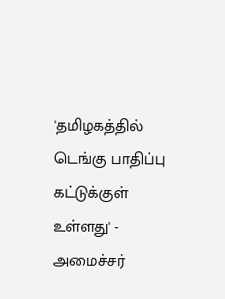'தமிழகத்தில் டெங்கு பாதிப்பு கட்டுக்குள் உள்ளது' - அமைச்சர்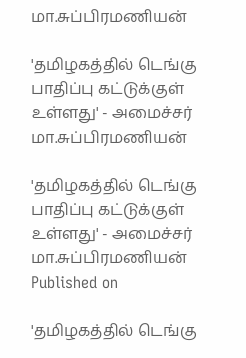மா.சுப்பிரமணியன்

'தமிழகத்தில் டெங்கு பாதிப்பு கட்டுக்குள் உள்ளது' - அமைச்சர் மா.சுப்பிரமணியன்

'தமிழகத்தில் டெங்கு பாதிப்பு கட்டுக்குள் உள்ளது' - அமைச்சர் மா.சுப்பிரமணியன்
Published on

'தமிழகத்தில் டெங்கு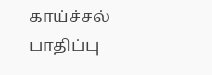காய்ச்சல் பாதிப்பு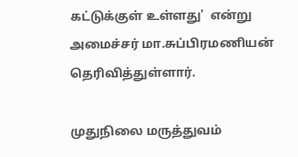கட்டுக்குள் உள்ளது'  என்று அமைச்சர் மா.சுப்பிரமணியன் தெரிவித்துள்ளார்.

முதுநிலை மருத்துவம்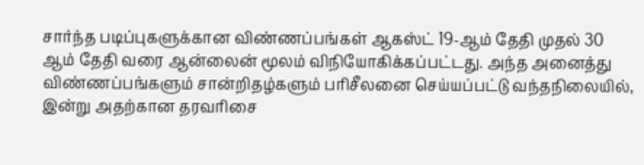சார்ந்த படிப்புகளுக்கான விண்ணப்பங்கள் ஆகஸ்ட் 19-ஆம் தேதி முதல் 30 ஆம் தேதி வரை ஆன்லைன் மூலம் விநியோகிக்கப்பட்டது. அந்த அனைத்து விண்ணப்பங்களும் சான்றிதழ்களும் பரிசீலனை செய்யப்பட்டு வந்தநிலையில், இன்று அதற்கான தரவரிசை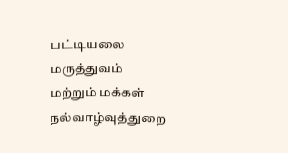பட்டியலை மருத்துவம் மற்றும் மக்கள் நல்வாழ்வுத்துறை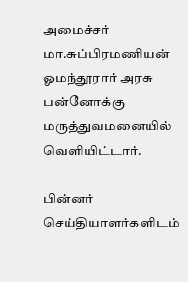அமைச்சர் மா.சுப்பிரமணியன் ஓமந்தூரார் அரசு பன்னோக்கு மருத்துவமனையில் வெளியிட்டார்.

பின்னர் செய்தியாளர்களிடம்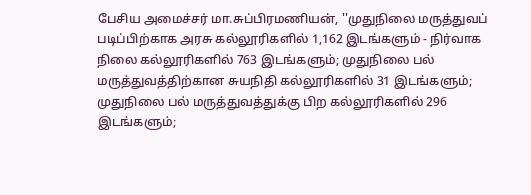பேசிய அமைச்சர் மா.சுப்பிரமணியன், ''முதுநிலை மருத்துவப் படிப்பிற்காக அரசு கல்லூரிகளில் 1,162 இடங்களும் - நிர்வாக நிலை கல்லூரிகளில் 763 இடங்களும்; முதுநிலை பல் மருத்துவத்திற்கான சுயநிதி கல்லூரிகளில் 31 இடங்களும்; முதுநிலை பல் மருத்துவத்துக்கு பிற கல்லூரிகளில் 296 இடங்களும்;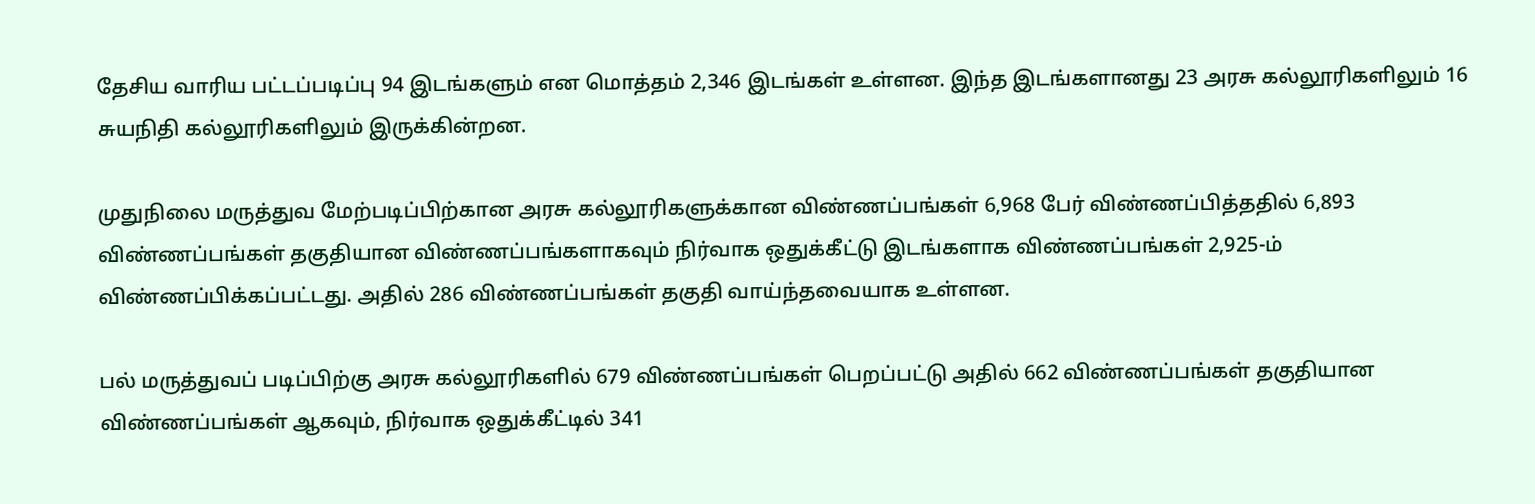தேசிய வாரிய பட்டப்படிப்பு 94 இடங்களும் என மொத்தம் 2,346 இடங்கள் உள்ளன. இந்த இடங்களானது 23 அரசு கல்லூரிகளிலும் 16 சுயநிதி கல்லூரிகளிலும் இருக்கின்றன.

முதுநிலை மருத்துவ மேற்படிப்பிற்கான அரசு கல்லூரிகளுக்கான விண்ணப்பங்கள் 6,968 பேர் விண்ணப்பித்ததில் 6,893 விண்ணப்பங்கள் தகுதியான விண்ணப்பங்களாகவும் நிர்வாக ஒதுக்கீட்டு இடங்களாக விண்ணப்பங்கள் 2,925-ம் விண்ணப்பிக்கப்பட்டது. அதில் 286 விண்ணப்பங்கள் தகுதி வாய்ந்தவையாக உள்ளன.

பல் மருத்துவப் படிப்பிற்கு அரசு கல்லூரிகளில் 679 விண்ணப்பங்கள் பெறப்பட்டு அதில் 662 விண்ணப்பங்கள் தகுதியான விண்ணப்பங்கள் ஆகவும், நிர்வாக ஒதுக்கீட்டில் 341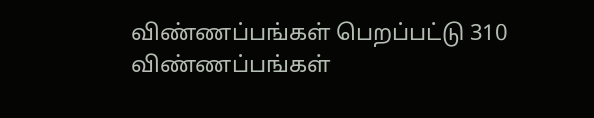விண்ணப்பங்கள் பெறப்பட்டு 310 விண்ணப்பங்கள்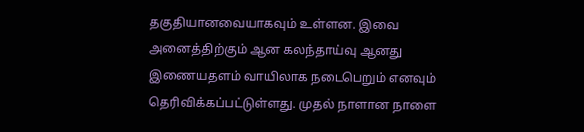தகுதியானவையாகவும் உள்ளன. இவை அனைத்திற்கும் ஆன கலந்தாய்வு ஆனது இணையதளம் வாயிலாக நடைபெறும் எனவும் தெரிவிக்கப்பட்டுள்ளது. முதல் நாளான நாளை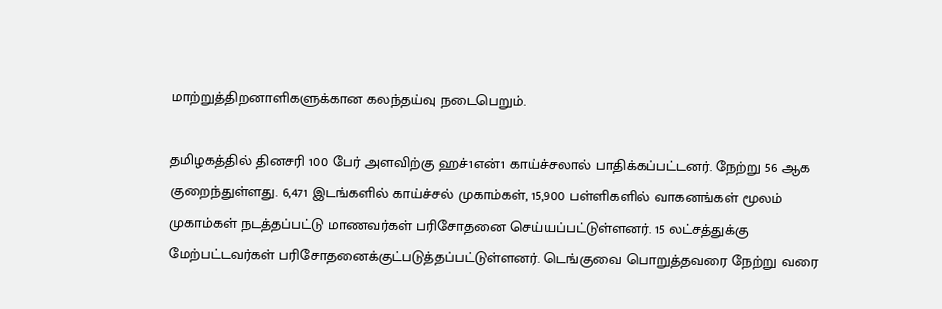மாற்றுத்திறனாளிகளுக்கான கலந்தய்வு நடைபெறும்.

தமிழகத்தில் தினசரி 100 பேர் அளவிற்கு ஹச்1என்1 காய்ச்சலால் பாதிக்கப்பட்டனர். நேற்று 56 ஆக குறைந்துள்ளது. 6,471 இடங்களில் காய்ச்சல் முகாம்கள், 15,900 பள்ளிகளில் வாகனங்கள் மூலம் முகாம்கள் நடத்தப்பட்டு மாணவர்கள் பரிசோதனை செய்யப்பட்டுள்ளனர். 15 லட்சத்துக்கு மேற்பட்டவர்கள் பரிசோதனைக்குட்படுத்தப்பட்டுள்ளனர். டெங்குவை பொறுத்தவரை நேற்று வரை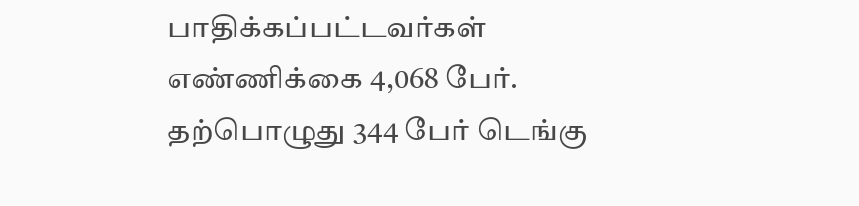பாதிக்கப்பட்டவர்கள் எண்ணிக்கை 4,068 பேர். தற்பொழுது 344 பேர் டெங்கு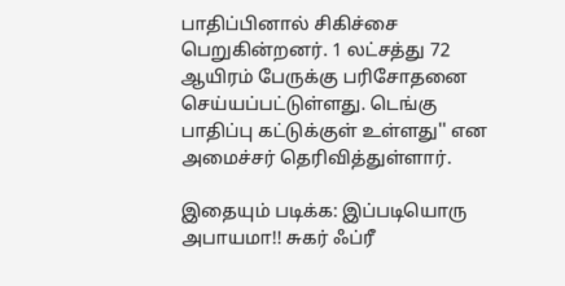பாதிப்பினால் சிகிச்சை பெறுகின்றனர். 1 லட்சத்து 72 ஆயிரம் பேருக்கு பரிசோதனை செய்யப்பட்டுள்ளது. டெங்கு பாதிப்பு கட்டுக்குள் உள்ளது'' என அமைச்சர் தெரிவித்துள்ளார்.

இதையும் படிக்க: இப்படியொரு அபாயமா!! சுகர் ஃப்ரீ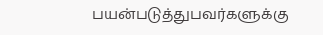பயன்படுத்துபவர்களுக்கு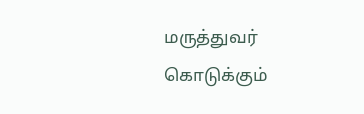மருத்துவர் கொடுக்கும்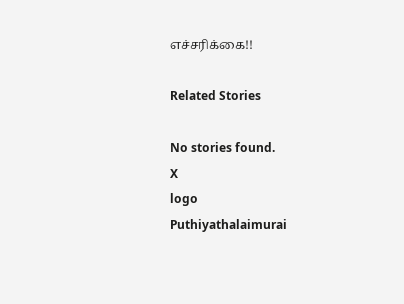எச்சரிக்கை!!

Related Stories

No stories found.
X
logo
Puthiyathalaimurai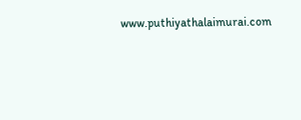www.puthiyathalaimurai.com